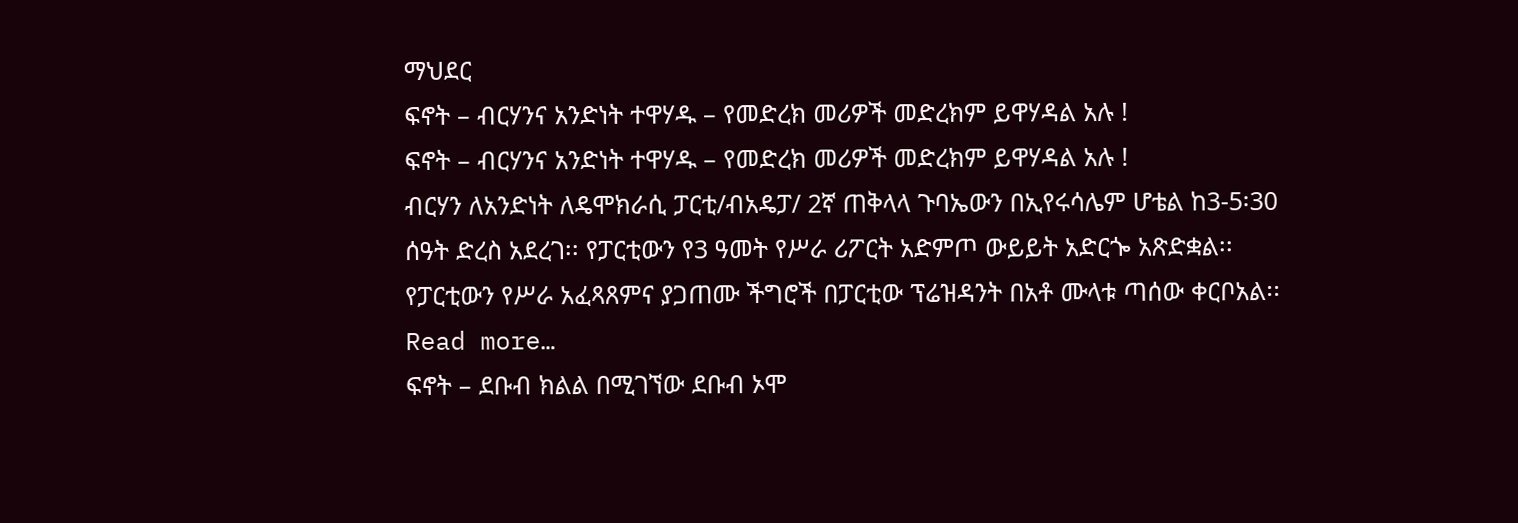ማህደር
ፍኖት – ብርሃንና አንድነት ተዋሃዱ – የመድረክ መሪዎች መድረክም ይዋሃዳል አሉ !
ፍኖት – ብርሃንና አንድነት ተዋሃዱ – የመድረክ መሪዎች መድረክም ይዋሃዳል አሉ !
ብርሃን ለአንድነት ለዴሞክራሲ ፓርቲ/ብአዴፓ/ 2ኛ ጠቅላላ ጉባኤውን በኢየሩሳሌም ሆቴል ከ3-5፡30 ሰዓት ድረስ አደረገ፡፡ የፓርቲውን የ3 ዓመት የሥራ ሪፖርት አድምጦ ውይይት አድርጐ አጽድቋል፡፡ የፓርቲውን የሥራ አፈጻጸምና ያጋጠሙ ችግሮች በፓርቲው ፕሬዝዳንት በአቶ ሙላቱ ጣሰው ቀርቦአል፡፡ Read more…
ፍኖት – ደቡብ ክልል በሚገኘው ደቡብ ኦሞ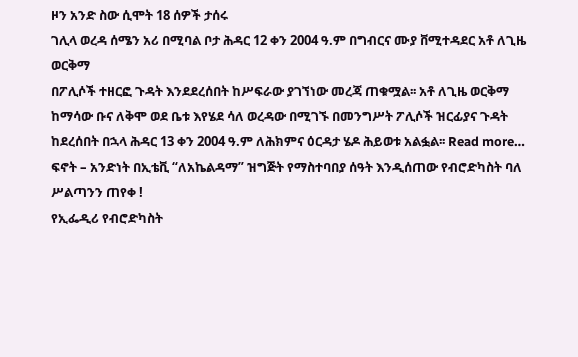ዞን አንድ ስው ሲሞት 18 ሰዎች ታሰሩ
ገሊላ ወረዳ ሰሜን አሪ በሚባል ቦታ ሕዳር 12 ቀን 2004 ዓ.ም በግብርና ሙያ ቨሚተዳደር አቶ ለጊዜ ወርቅማ
በፖሊሶች ተዘርፎ ጉዳት እንደደረሰበት ከሥፍራው ያገኘነው መረጃ ጠቁሟል፡፡ አቶ ለጊዜ ወርቅማ ከማሳው ቡና ለቅሞ ወደ ቤቱ እየሄደ ሳለ ወረዳው በሚገኙ በመንግሥት ፖሊሶች ዝርፊያና ጉዳት ከደረሰበት በኋላ ሕዳር 13 ቀን 2004 ዓ.ም ለሕክምና ዕርዳታ ሄዶ ሕይወቱ አልፏል፡፡ Read more…
ፍኖት – አንድነት በኢቴቪ “ለአኬልዳማ” ዝግጅት የማስተባበያ ሰዓት እንዲሰጠው የብሮድካስት ባለ ሥልጣንን ጠየቀ !
የኢፌዲሪ የብሮድካስት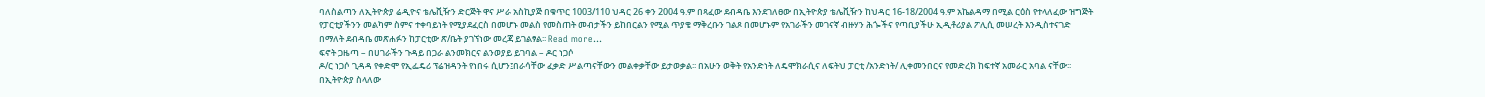ባለስልጣን ለኢትዮጵያ ሬዲዮና ቴሌቪዥን ድርጅት ዋና ሥራ አስኪያጅ በቁጥር 1003/110 ህዳር 26 ቀን 2004 ዓ.ም በጻፈው ደብዳቤ እንደገለፀው በኢትዮጵያ ቴሌቪዥን ከህዳር 16-18/2004 ዓ.ም አኬልዳማ በሚል ርዕስ የተላለፈው ዝግጅት የፓርቲያችንን መልካም ስምና ተቀባይነት የሚያደፈርስ በመሆኑ መልስ የመስጠት መብታችን ይከበርልን የሚል ጥያቄ ማቅረቡን ገልጾ በመሆኑም የአገራችን መገናኛ ብዙሃን ሕጐችና የጣቢያችሁ ኢዲቶሪያል ፖሊሲ መሠረት እንዲስተናገድ በማለት ደብዳቤ መጽሐፉን ከፓርቲው ጽ/ቤት ያገኘነው መረጃ ይገልፃል፡፡ Read more…
ፍኖት ጋዜጣ – በሀገራችን ጉዳይ በጋራ ልንመክርና ልንወያይ ይገባል – ዶር ነጋሶ
ዶ/ር ነጋሶ ጊዳዳ የቀድሞ የኢፌዴሪ ፕሬዝዳንት የነበሩ ሲሆን፤በራሳቸው ፈቃድ ሥልጣናቸውን መልቀቃቸው ይታወቃል፡፡ በአሁን ወቅት የአንድነት ለዴሞክራሲና ለፍትህ ፓርቲ /አንድነት/ ሊቀመንበርና የመድረክ ከፍተኛ አመራር አባል ናቸው፡፡ በኢትዮጵያ ስላለው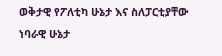ወቅታዊ የፖለቲካ ሁኔታ እና ስለፓርቲያቸው ነባራዊ ሁኔታ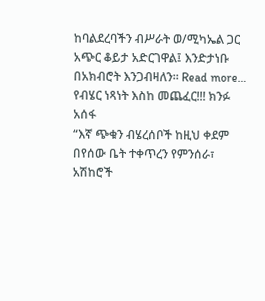ከባልደረባችን ብሥራት ወ/ሚካኤል ጋር አጭር ቆይታ አድርገዋል፤ እንድታነቡ በአክብሮት እንጋብዛለን፡፡ Read more…
የብሄር ነጻነት እስከ መጨፈር!!! ክንፉ አሰፋ
“እኛ ጭቁን ብሄረሰቦች ከዚህ ቀደም በየሰው ቤት ተቀጥረን የምንሰራ፣ አሽከሮች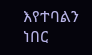እየተባልን ነበር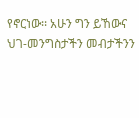የኖርነው፡፡ አሁን ግን ይኸውና ህገ-መንግስታችን መብታችንን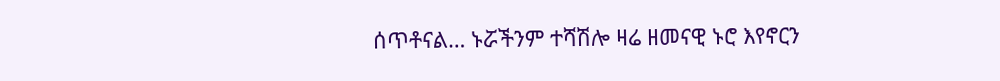ሰጥቶናል… ኑሯችንም ተሻሽሎ ዛሬ ዘመናዊ ኑሮ እየኖርን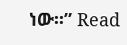ነው፡፡” Read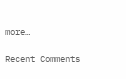more…

Recent Comments